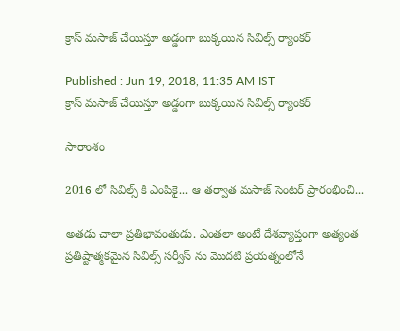క్రాస్ మసాజ్ చేయిస్తూ అడ్డంగా బుక్కయిన సివిల్స్ ర్యాంకర్

Published : Jun 19, 2018, 11:35 AM IST
క్రాస్ మసాజ్ చేయిస్తూ అడ్డంగా బుక్కయిన సివిల్స్ ర్యాంకర్

సారాంశం

2016 లో సివిల్స్ కి ఎంపికై... ఆ తర్వాత మసాజ్ సెంటర్ ప్రారంభించి...

అతడు చాలా ప్రతిభావంతుడు. ఎంతలా అంటే దేశవ్యాప్తంగా అత్యంత ప్రతిష్టాత్మకమైన సివిల్స్ సర్వీస్ ను మొదటి ప్రయత్నంలోనే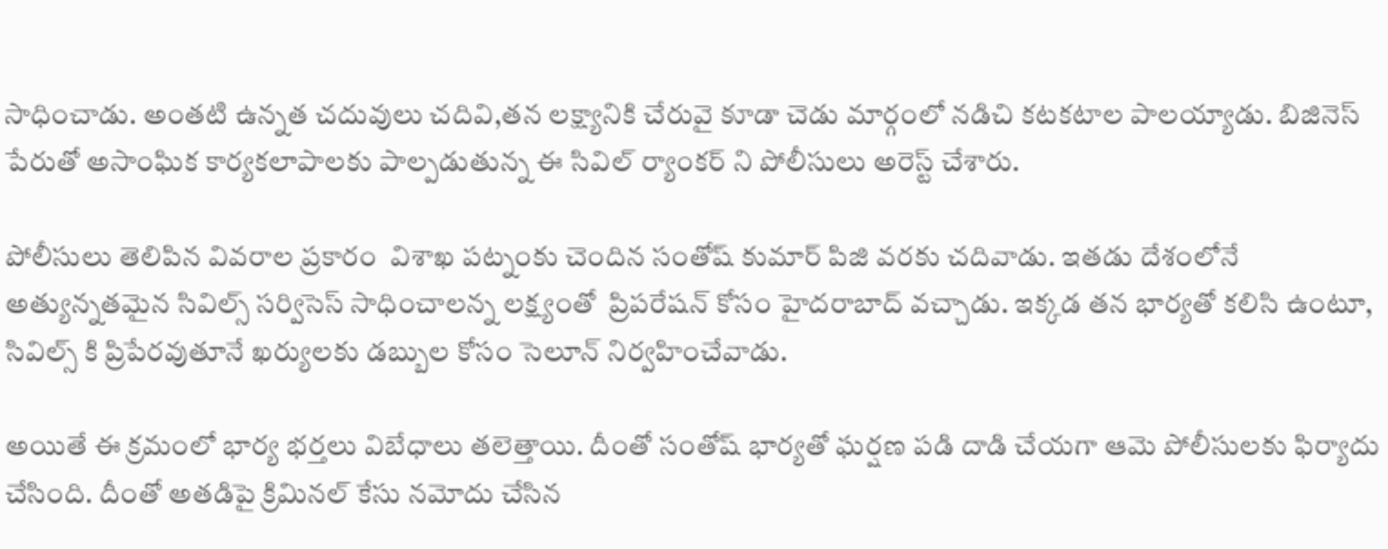సాధించాడు. అంతటి ఉన్నత చదువులు చదివి,తన లక్ష్యానికి చేరువై కూడా చెడు మార్గంలో నడిచి కటకటాల పాలయ్యాడు. బిజినెస్ పేరుతో అసాంఘిక కార్యకలాపాలకు పాల్పడుతున్న ఈ సివిల్ ర్యాంకర్ ని పోలీసులు అరెస్ట్ చేశారు.

పోలీసులు తెలిపిన వివరాల ప్రకారం  విశాఖ పట్నంకు చెందిన సంతోష్ కుమార్ పిజి వరకు చదివాడు. ఇతడు దేశంలోనే అత్యున్నతమైన సివిల్స్ సర్విసెస్ సాధించాలన్న లక్ష్యంతో  ప్రిపరేషన్ కోసం హైదరాబాద్ వచ్చాడు. ఇక్కడ తన భార్యతో కలిసి ఉంటూ, సివిల్స్ కి ప్రిపేరవుతూనే ఖర్యులకు డబ్బుల కోసం సెలూన్ నిర్వహించేవాడు.

అయితే ఈ క్రమంలో భార్య భర్తలు విబేధాలు తలెత్తాయి. దీంతో సంతోష్ భార్యతో ఘర్షణ పడి దాడి చేయగా ఆమె పోలీసులకు ఫిర్యాదు చేసింది. దీంతో అతడిపై క్రిమినల్ కేసు నమోదు చేసిన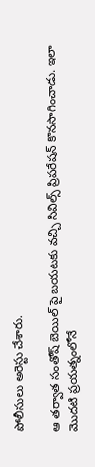పోలీసులు అరెస్టు చేశారు.

ఆ తర్వాత సంతోష్ బెయిల్ పై బయటకు వచ్చి సివిల్స్ ప్రిపరేషన్ కొనసాగించాడు. ఇలా మొదటి ప్రయత్నంలోనే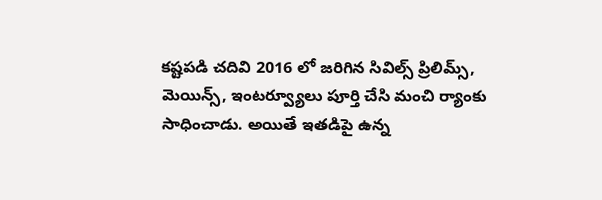కష్టపడి చదివి 2016 లో జరిగిన సివిల్స్ ప్రిలిమ్స్, మెయిన్స్, ఇంటర్వ్యూలు పూర్తి చేసి మంచి ర్యాంకు సాధించాడు. అయితే ఇతడిపై ఉన్న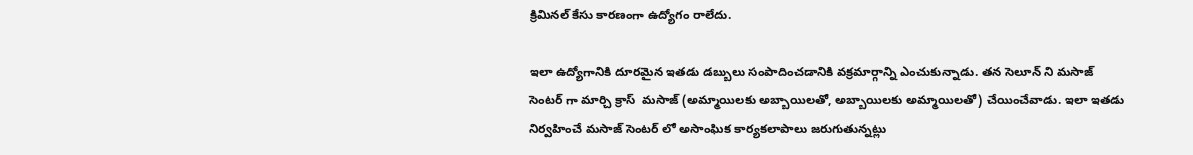క్రిమినల్ కేసు కారణంగా ఉద్యోగం రాలేదు.

ఇలా ఉద్యోగానికి దూరమైన ఇతడు డబ్బులు సంపాదించడానికి వక్రమార్గాన్ని ఎంచుకున్నాడు. తన సెలూన్ ని మసాజ్ సెంటర్ గా మార్చి క్రాస్  మసాజ్ (అమ్మాయిలకు అబ్బాయిలతో, అబ్బాయిలకు అమ్మాయిలతో) చేయించేవాడు. ఇలా ఇతడు నిర్వహించే మసాజ్ సెంటర్ లో అసాంఘిక కార్యకలాపాలు జరుగుతున్నట్లు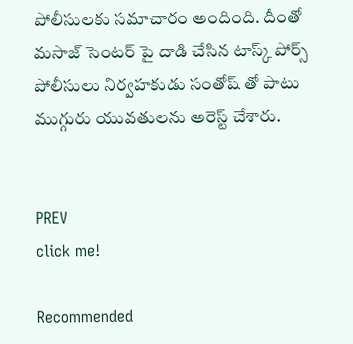పోలీసులకు సమాచారం అందింది. దీంతో మసాజ్ సెంటర్ పై దాడి చేసిన టాస్క్ పోర్స్ పోలీసులు నిర్వహకుడు సంతోష్ తో పాటు ముగ్గురు యువతులను అరెస్ట్ చేశారు.


PREV
click me!

Recommended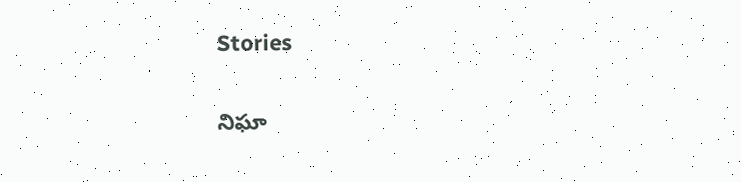Stories

నిఘా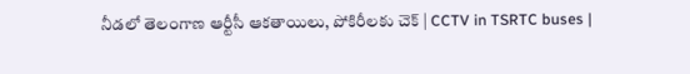నీడలో తెలంగాణ ఆర్టీసీ ఆకతాయిలు, పోకిరీలకు చెక్ | CCTV in TSRTC buses |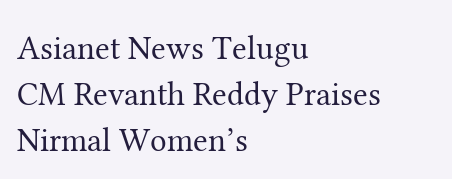Asianet News Telugu
CM Revanth Reddy Praises Nirmal Women’s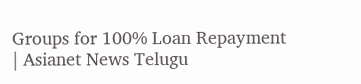Groups for 100% Loan Repayment | Asianet News Telugu